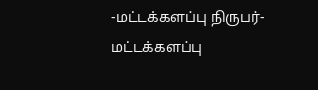-மட்டக்களப்பு நிருபர்-
மட்டக்களப்பு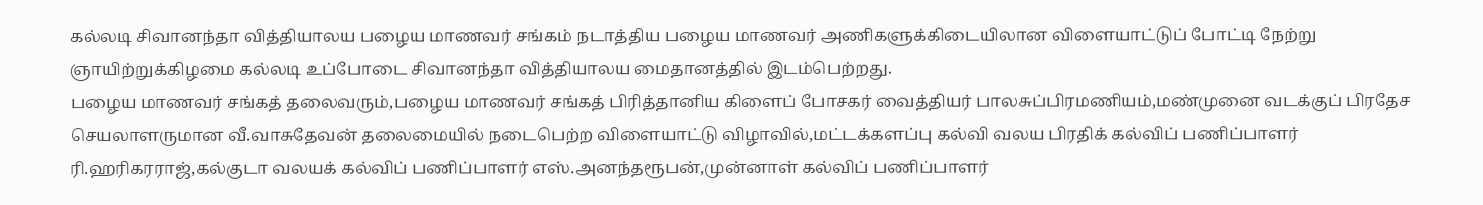கல்லடி சிவானந்தா வித்தியாலய பழைய மாணவர் சங்கம் நடாத்திய பழைய மாணவர் அணிகளுக்கிடையிலான விளையாட்டுப் போட்டி நேற்று ஞாயிற்றுக்கிழமை கல்லடி உப்போடை சிவானந்தா வித்தியாலய மைதானத்தில் இடம்பெற்றது.
பழைய மாணவர் சங்கத் தலைவரும்,பழைய மாணவர் சங்கத் பிரித்தானிய கிளைப் போசகர் வைத்தியர் பாலசுப்பிரமணியம்,மண்முனை வடக்குப் பிரதேச செயலாளருமான வீ.வாசுதேவன் தலைமையில் நடைபெற்ற விளையாட்டு விழாவில்,மட்டக்களப்பு கல்வி வலய பிரதிக் கல்விப் பணிப்பாளர் ரி.ஹரிகரராஜ்,கல்குடா வலயக் கல்விப் பணிப்பாளர் எஸ்.அனந்தரூபன்,முன்னாள் கல்விப் பணிப்பாளர்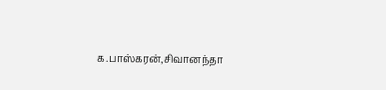க.பாஸ்கரன்,சிவானந்தா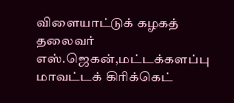விளையாட்டுக் கழகத் தலைவர் எஸ்.ஜெகன்,மட்டக்களப்பு மாவட்டக் கிரிக்கெட்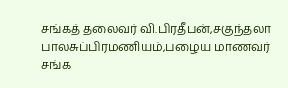சங்கத் தலைவர் வி.பிரதீபன்,சகுந்தலா பாலசுப்பிரமணியம்,பழைய மாணவர் சங்க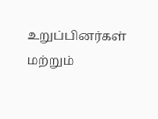உறுப்பினர்கள் மற்றும்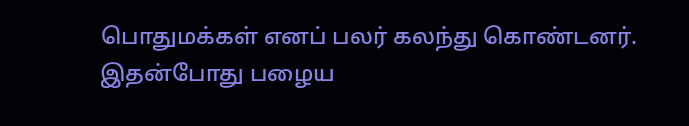பொதுமக்கள் எனப் பலர் கலந்து கொண்டனர்.
இதன்போது பழைய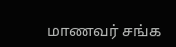மாணவர் சங்க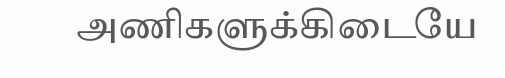அணிகளுக்கிடையே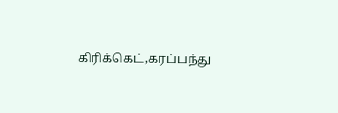கிரிக்கெட்,கரப்பந்து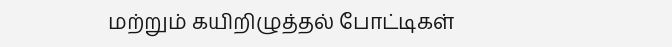மற்றும் கயிறிழுத்தல் போட்டிகள்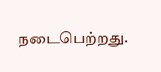நடைபெற்றது.